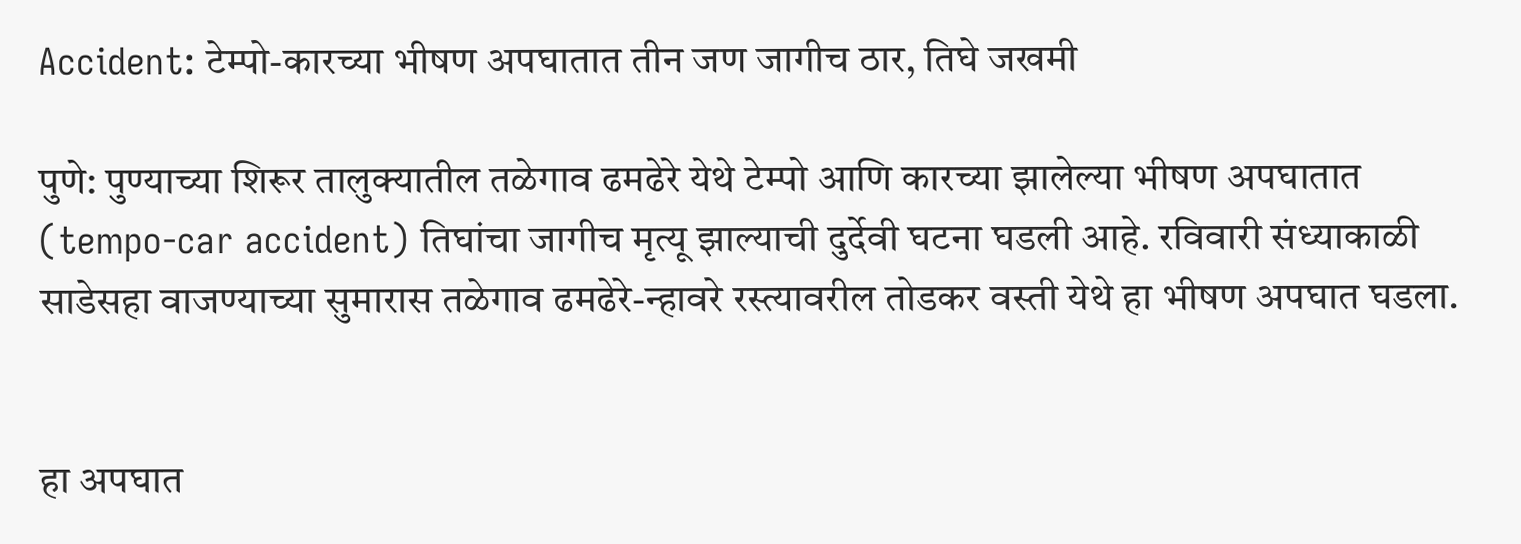Accident: टेम्पो-कारच्या भीषण अपघातात तीन जण जागीच ठार, तिघे जखमी

पुणे: पुण्याच्या शिरूर तालुक्यातील तळेगाव ढमढेरे येथे टेम्पो आणि कारच्या झालेल्या भीषण अपघातात (tempo-car accident) तिघांचा जागीच मृत्यू झाल्याची दुर्देवी घटना घडली आहे. रविवारी संध्याकाळी साडेसहा वाजण्याच्या सुमारास तळेगाव ढमढेरे-न्हावरे रस्त्यावरील तोडकर वस्ती येथे हा भीषण अपघात घडला.


हा अपघात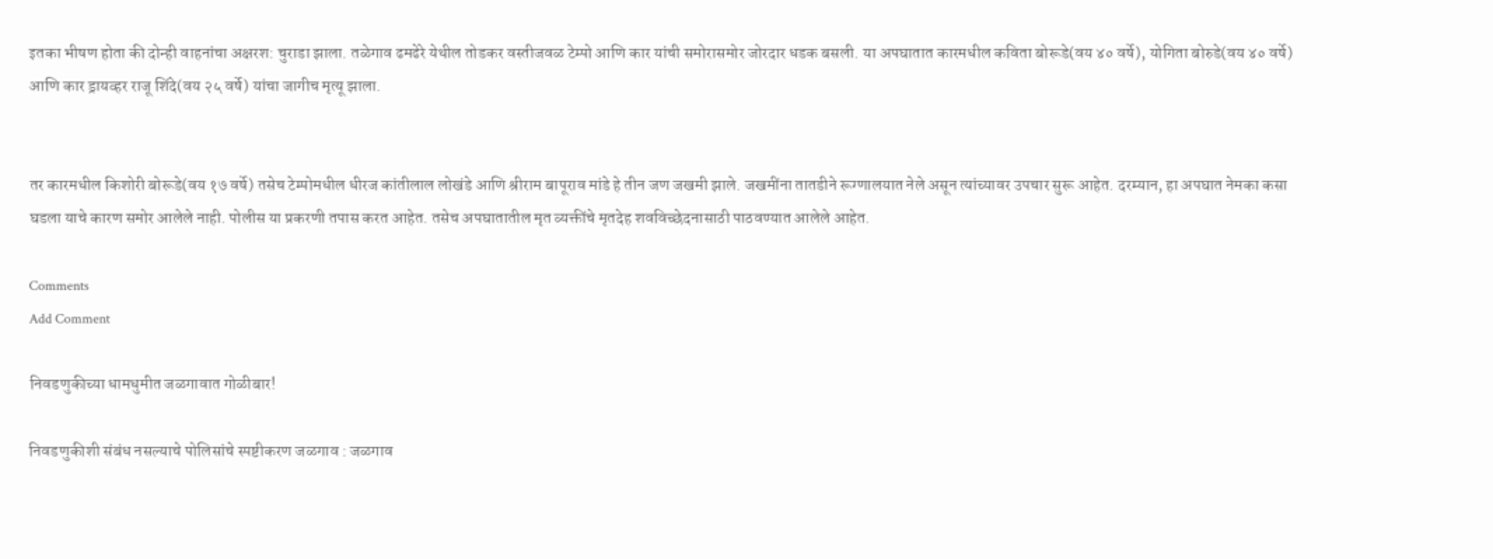इतका भीषण होता की दोन्ही वाहनांचा अक्षरश: चुराडा झाला. तळेगाव ढमढेरे येथील तोडकर वस्तीजवळ टेम्पो आणि कार यांची समोरासमोर जोरदार धडक बसली. या अपघातात कारमधील कविता बोरूडे(वय ४० वर्षे), योगिता बोरुडे(वय ४० वर्षे) आणि कार ड्रायव्हर राजू शिंदे(वय २५ वर्षे) यांचा जागीच मृत्यू झाला.


तर कारमधील किशोरी बोरूडे(वय १७ वर्षे) तसेच टेम्पोमधील धीरज कांतीलाल लोखंडे आणि श्रीराम बापूराव मांडे हे तीन जण जखमी झाले. जखमींना तातडीने रूग्णालयात नेले असून त्यांच्यावर उपचार सुरू आहेत. दरम्यान, हा अपघात नेमका कसा घडला याचे कारण समोर आलेले नाही. पोलीस या प्रकरणी तपास करत आहेत. तसेच अपघातातील मृत व्यक्तींचे मृतदेह शवविच्छेदनासाठी पाठवण्यात आलेले आहेत.

Comments
Add Comment

निवडणुकीच्या धामधुमीत जळगावात गोळीबार!

निवडणुकीशी संबंध नसल्याचे पोलिसांचे स्पष्टीकरण जळगाव : जळगाव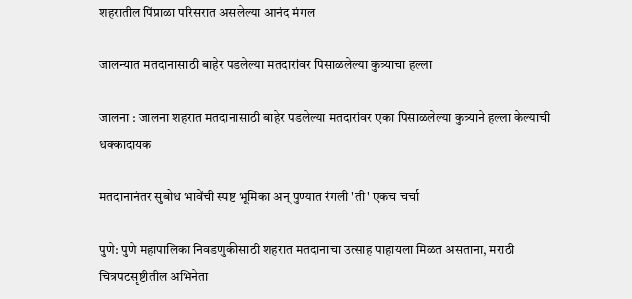शहरातील पिंप्राळा परिसरात असलेल्या आनंद मंगल

जालन्यात मतदानासाठी बाहेर पडलेल्या मतदारांवर पिसाळलेल्या कुत्र्याचा हल्ला

जालना : जालना शहरात मतदानासाठी बाहेर पडलेल्या मतदारांवर एका पिसाळलेल्या कुत्र्याने हल्ला केल्याची धक्कादायक

मतदानानंतर सुबोध भावेंची स्पष्ट भूमिका अन् पुण्यात रंगली 'ती' एकच चर्चा

पुणे: पुणे महापालिका निवडणुकीसाठी शहरात मतदानाचा उत्साह पाहायला मिळत असताना, मराठी चित्रपटसृष्टीतील अभिनेता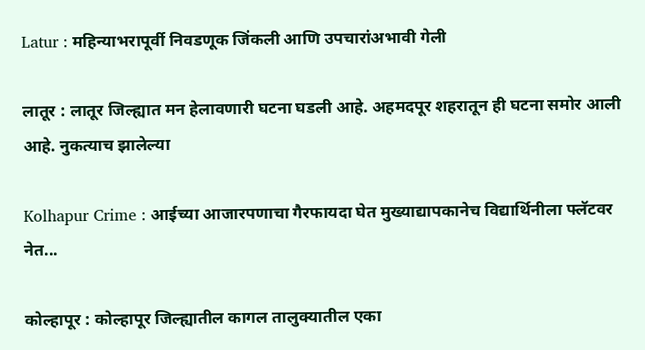Latur : महिन्याभरापूर्वी निवडणूक जिंकली आणि उपचारांअभावी गेली

लातूर : लातूर जिल्ह्यात मन हेलावणारी घटना घडली आहे. अहमदपूर शहरातून ही घटना समोर आली आहे. नुकत्याच झालेल्या

Kolhapur Crime : आईच्या आजारपणाचा गैरफायदा घेत मुख्याद्यापकानेच विद्यार्थिनीला फ्लॅटवर नेत...

कोल्हापूर : कोल्हापूर जिल्ह्यातील कागल तालुक्यातील एका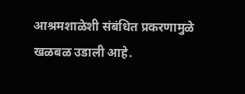आश्रमशाळेशी संबंधित प्रकरणामुळे खळबळ उडाली आहे.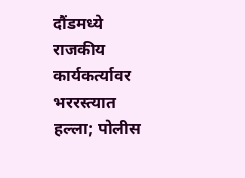दौंडमध्ये राजकीय कार्यकर्त्यावर भररस्त्यात हल्ला; पोलीस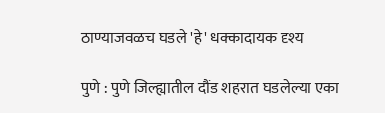ठाण्याजवळच घडले 'हे' धक्कादायक दृश्य

पुणे : पुणे जिल्ह्यातील दौंड शहरात घडलेल्या एका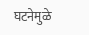घटनेमुळे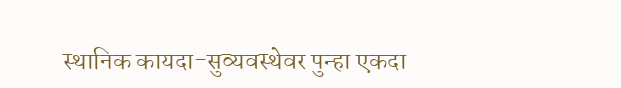स्थानिक कायदा-सुव्यवस्थेवर पुन्हा एकदा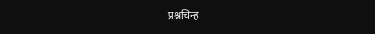प्रश्नचिन्ह